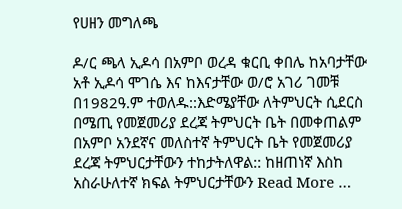የሀዘን መግለጫ

ዶ/ር ጫላ ኢዶሳ በአምቦ ወረዳ ቁርቢ ቀበሌ ከአባታቸው አቶ ኢዶሳ ሞገሴ እና ከእናታቸው ወ/ሮ አገሪ ገመቹ በ1982ዓ.ም ተወለዱ::እድሜያቸው ለትምህርት ሲደርስ በሜጢ የመጀመሪያ ደረጃ ትምህርት ቤት በመቀጠልም በአምቦ አንደኛና መለስተኛ ትምህርት ቤት የመጀመሪያ ደረጃ ትምህርታቸውን ተከታትለዋል:: ከዘጠነኛ እስከ አስራሁለተኛ ክፍል ትምህርታቸውን Read More …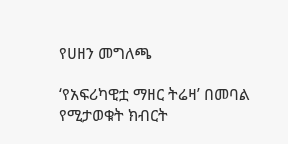የሀዘን መግለጫ

‘የአፍሪካዊቷ ማዘር ትሬዛ’ በመባል የሚታወቁት ክብርት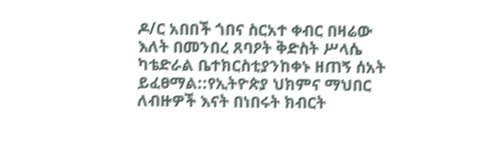ዶ/ር አበበች ጎበና ስርአተ ቀብር በዛሬው እለት በመንበረ ጸባዖት ቅድስት ሥላሴ ካቴድራል ቤተክርስቲያንከቀኑ ዘጠኝ ሰአት ይፈፀማል::የኢትዮጵያ ህክምና ማህበር ለብዙዎች እናት በነበሩት ክብርት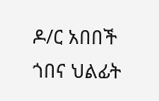ዶ/ር አበበች ጎበና ህልፊት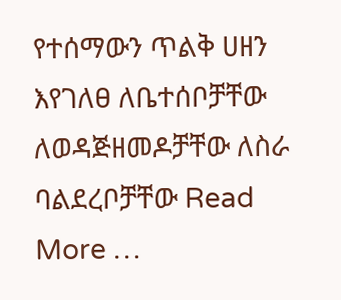የተሰማውን ጥልቅ ሀዘን እየገለፀ ለቤተሰቦቻቸው ለወዳጅዘመዶቻቸው ለስራ ባልደረቦቻቸው Read More …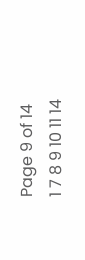Page 9 of 14
1 7 8 9 10 11 14